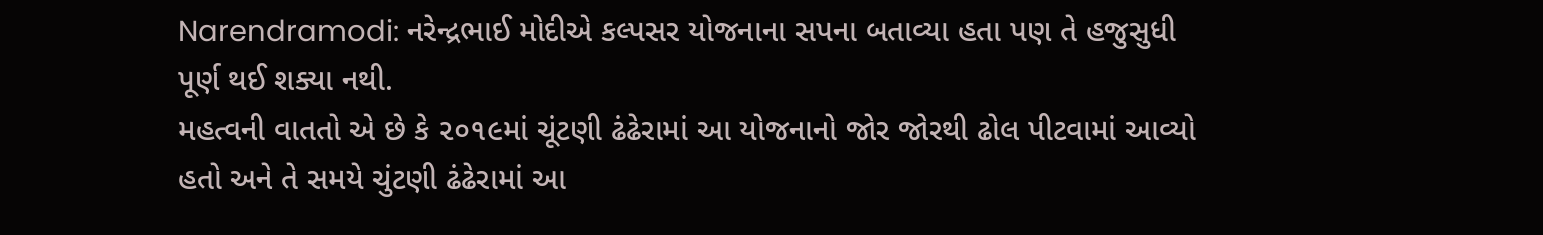Narendramodi: નરેન્દ્રભાઈ મોદીએ કલ્પસર યોજનાના સપના બતાવ્યા હતા પણ તે હજુસુધી પૂર્ણ થઈ શક્યા નથી.
મહત્વની વાતતો એ છે કે ૨૦૧૯માં ચૂંટણી ઢંઢેરામાં આ યોજનાનો જોર જોરથી ઢોલ પીટવામાં આવ્યો હતો અને તે સમયે ચુંટણી ઢંઢેરામાં આ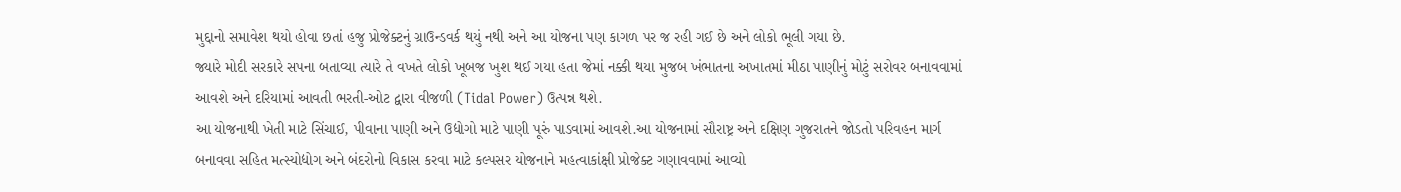મુદ્દાનો સમાવેશ થયો હોવા છતાં હજુ પ્રોજેક્ટનું ગ્રાઉન્ડવર્ક થયું નથી અને આ યોજના પણ કાગળ પર જ રહી ગઈ છે અને લોકો ભૂલી ગયા છે.
જ્યારે મોદી સરકારે સપના બતાવ્યા ત્યારે તે વખતે લોકો ખૂબજ ખુશ થઈ ગયા હતા જેમાં નક્કી થયા મુજબ ખંભાતના અખાતમાં મીઠા પાણીનું મોટું સરોવર બનાવવામાં આવશે અને દરિયામાં આવતી ભરતી-ઓટ દ્વારા વીજળી (Tidal Power) ઉત્પન્ન થશે.
આ યોજનાથી ખેતી માટે સિંચાઈ, પીવાના પાણી અને ઉદ્યોગો માટે પાણી પૂરું પાડવામાં આવશે.આ યોજનામાં સૌરાષ્ટ્ર અને દક્ષિણ ગુજરાતને જોડતો પરિવહન માર્ગ બનાવવા સહિત મત્સ્યોદ્યોગ અને બંદરોનો વિકાસ કરવા માટે કલ્પસર યોજનાને મહત્વાકાંક્ષી પ્રોજેક્ટ ગણાવવામાં આવ્યો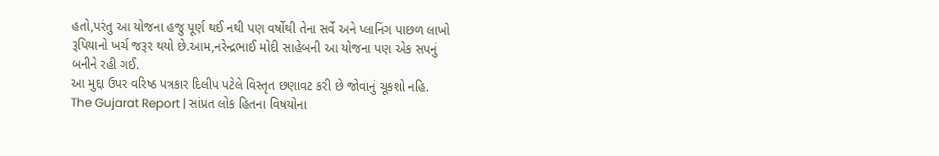હતો,પરંતુ આ યોજના હજુ પૂર્ણ થઈ નથી પણ વર્ષોથી તેના સર્વે અને પ્લાનિંગ પાછળ લાખો રૂપિયાનો ખર્ચ જરૂર થયો છે.આમ,નરેન્દ્રભાઈ મોદી સાહેબની આ યોજના પણ એક સપનું બનીને રહી ગઈ.
આ મુદ્દા ઉપર વરિષ્ઠ પત્રકાર દિલીપ પટેલે વિસ્તૃત છણાવટ કરી છે જોવાનું ચૂકશો નહિ.
The Gujarat Report | સાંપ્રત લોક હિતના વિષયોના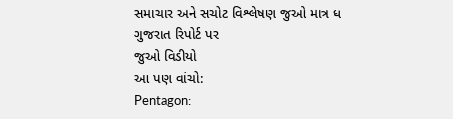સમાચાર અને સચોટ વિશ્લેષણ જુઓ માત્ર ધ ગુજરાત રિપોર્ટ પર
જુઓ વિડીયો
આ પણ વાંચો:
Pentagon: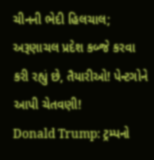ચીનની ભેદી હિલચાલ; અરૂણાચલ પ્રદેશ કબ્જે કરવા કરી રહ્યું છે, તૈયારીઓ! પેન્ટગોને આપી ચેતવણી!
Donald Trump: ટ્રમ્પનો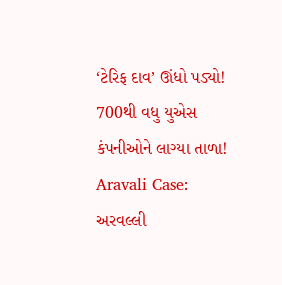‘ટેરિફ દાવ’ ઊંધો પડ્યો! 700થી વધુ યુએસ કંપનીઓને લાગ્યા તાળા!
Aravali Case: અરવલ્લી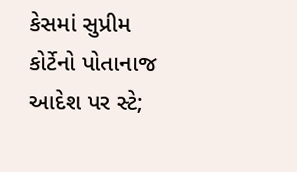કેસમાં સુપ્રીમ કોર્ટેનો પોતાનાજ આદેશ પર સ્ટે;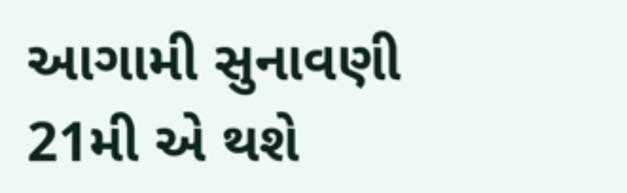આગામી સુનાવણી 21મી એ થશે